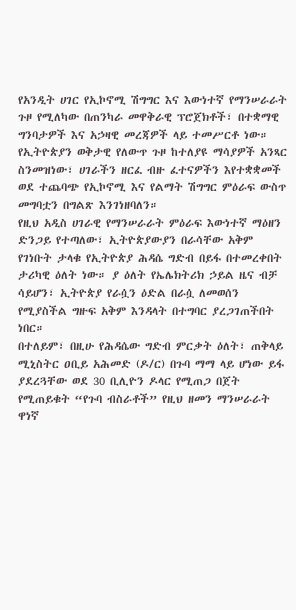የአንዲት ሀገር የኢኮኖሚ ሽግግር እና እውነተኛ የማንሠራራት ጉዞ የሚለካው በጠንካራ መዋቅራዊ ፕሮጀክቶች፣ በተቋማዊ ግንባታዎች እና አኃዛዊ መረጃዎች ላይ ተመሥርቶ ነው።
የኢትዮጵያን ወቅታዊ የለውጥ ጉዞ ከተለያዩ ማሳያዎች አንጻር ስንመዝነው፣ ሀገራችን ዘርፈ ብዙ ፈተናዎችን እየተቋቋመች ወደ ተጨባጭ የኢኮኖሚ እና የልማት ሽግግር ምዕራፍ ውስጥ መግባቷን በግልጽ እንገነዘባለን።
የዚህ አዲስ ሀገራዊ የማንሠራራት ምዕራፍ እውነተኛ ማዕዘን ድንጋይ የተጣለው፣ ኢትዮጵያውያን በራሳቸው አቅም የገነቡት ታላቁ የኢትዮጵያ ሕዳሴ ግድብ በይፋ በተመረቀበት ታሪካዊ ዕለት ነው። ያ ዕለት የኤሌክትሪክ ኃይል ዜና ብቻ ሳይሆን፣ ኢትዮጵያ የራሷን ዕድል በራሷ ለመወሰን የሚያስችል ግዙፍ አቅም እንዳላት በተግባር ያረጋገጠችበት ነበር።
በተለይም፣ በዚሁ የሕዳሴው ግድብ ምርቃት ዕለት፣ ጠቅላይ ሚኒስትር ዐቢይ አሕመድ (ዶ/ር) በጉባ ማማ ላይ ሆነው ይፋ ያደረጓቸው ወደ 30 ቢሊዮን ዶላር የሚጠጋ በጀት የሚጠይቁት “የጉባ ብስራቶች” የዚህ ዘመን ማንሠራራት ዋነኛ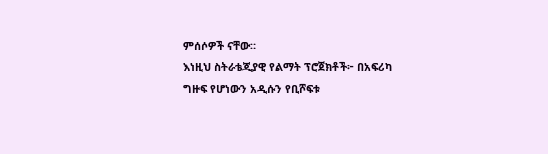ምሰሶዎች ናቸው።
እነዚህ ስትራቴጂያዊ የልማት ፕሮጀክቶች፦ በአፍሪካ ግዙፍ የሆነውን አዲሱን የቢሾፍቱ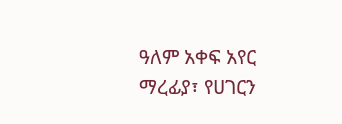ዓለም አቀፍ አየር ማረፊያ፣ የሀገርን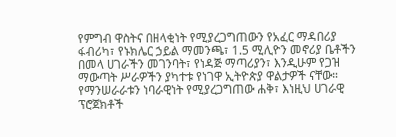የምግብ ዋስትና በዘላቂነት የሚያረጋግጠውን የአፈር ማዳበሪያ ፋብሪካ፣ የኑክሌር ኃይል ማመንጫ፣ 1.5 ሚሊዮን መኖሪያ ቤቶችን በመላ ሀገራችን መገንባት፣ የነዳጅ ማጣሪያን፣ እንዲሁም የጋዝ ማውጣት ሥራዎችን ያካተቱ የነገዋ ኢትዮጵያ ዋልታዎች ናቸው።
የማንሠራራቱን ነባራዊነት የሚያረጋግጠው ሐቅ፣ እነዚህ ሀገራዊ ፕሮጀክቶች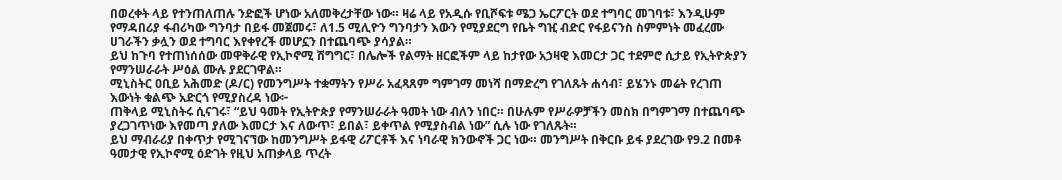በወረቀት ላይ የተንጠለጠሉ ንድፎች ሆነው አለመቅረታቸው ነው። ዛሬ ላይ የአዲሱ የቢሾፍቱ ሜጋ ኤርፖርት ወደ ተግባር መገባቱ፣ እንዲሁም የማዳበሪያ ፋብሪካው ግንባታ በይፋ መጀመሩ፣ ለ1.5 ሚሊዮን ግንባታን እውን የሚያደርግ የቤት ግዢ ብድር የፋይናንስ ስምምነት መፈረሙ ሀገራችን ቃሏን ወደ ተግባር እየቀየረች መሆኗን በተጨባጭ ያሳያል።
ይህ ከጉባ የተጠነሰሰው መዋቅራዊ የኢኮኖሚ ሽግግር፣ በሌሎች የልማት ዘርፎችም ላይ ከታየው አኃዛዊ እመርታ ጋር ተደምሮ ሲታይ የኢትዮጵያን የማንሠራራት ሥዕል ሙሉ ያደርገዋል።
ሚኒስትር ዐቢይ አሕመድ (ዶ/ር) የመንግሥት ተቋማትን የሥራ አፈጻጸም ግምገማ መነሻ በማድረግ የገለጹት ሐሳብ፣ ይሄንኑ መሬት የረገጠ እውነት ቁልጭ አድርጎ የሚያስረዳ ነው፦
ጠቅላይ ሚኒስትሩ ሲናገሩ፣ “ይህ ዓመት የኢትዮጵያ የማንሠራራት ዓመት ነው ብለን ነበር። በሁሉም የሥራዎቻችን መስክ በግምገማ በተጨባጭ ያረጋገጥነው እየመጣ ያለው እመርታ እና ለውጥ፣ ይበል፣ ይቀጥል የሚያስብል ነው” ሲሉ ነው የገለጹት።
ይህ ማብራሪያ በቀጥታ የሚገናኘው ከመንግሥት ይፋዊ ሪፖርቶች እና ነባራዊ ክንውኖች ጋር ነው። መንግሥት በቅርቡ ይፋ ያደረገው የ9.2 በመቶ ዓመታዊ የኢኮኖሚ ዕድገት የዚህ አጠቃላይ ጥረት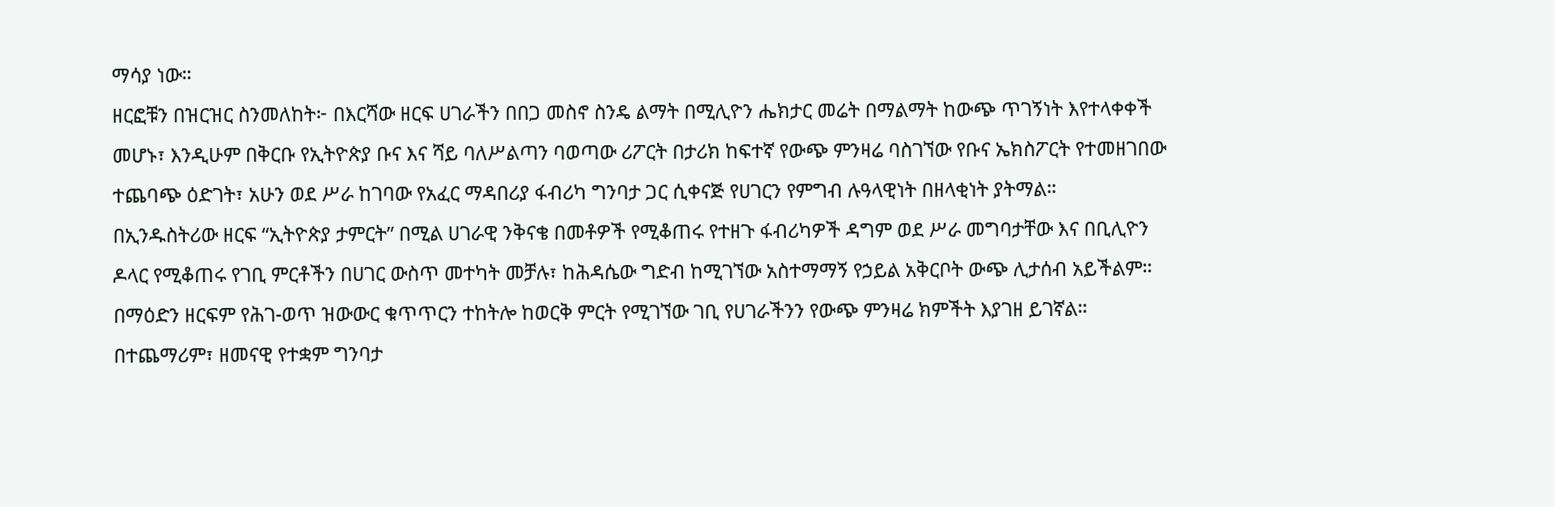ማሳያ ነው።
ዘርፎቹን በዝርዝር ስንመለከት፦ በእርሻው ዘርፍ ሀገራችን በበጋ መስኖ ስንዴ ልማት በሚሊዮን ሔክታር መሬት በማልማት ከውጭ ጥገኝነት እየተላቀቀች መሆኑ፣ እንዲሁም በቅርቡ የኢትዮጵያ ቡና እና ሻይ ባለሥልጣን ባወጣው ሪፖርት በታሪክ ከፍተኛ የውጭ ምንዛሬ ባስገኘው የቡና ኤክስፖርት የተመዘገበው ተጨባጭ ዕድገት፣ አሁን ወደ ሥራ ከገባው የአፈር ማዳበሪያ ፋብሪካ ግንባታ ጋር ሲቀናጅ የሀገርን የምግብ ሉዓላዊነት በዘላቂነት ያትማል።
በኢንዱስትሪው ዘርፍ “ኢትዮጵያ ታምርት” በሚል ሀገራዊ ንቅናቄ በመቶዎች የሚቆጠሩ የተዘጉ ፋብሪካዎች ዳግም ወደ ሥራ መግባታቸው እና በቢሊዮን ዶላር የሚቆጠሩ የገቢ ምርቶችን በሀገር ውስጥ መተካት መቻሉ፣ ከሕዳሴው ግድብ ከሚገኘው አስተማማኝ የኃይል አቅርቦት ውጭ ሊታሰብ አይችልም።
በማዕድን ዘርፍም የሕገ-ወጥ ዝውውር ቁጥጥርን ተከትሎ ከወርቅ ምርት የሚገኘው ገቢ የሀገራችንን የውጭ ምንዛሬ ክምችት እያገዘ ይገኛል።
በተጨማሪም፣ ዘመናዊ የተቋም ግንባታ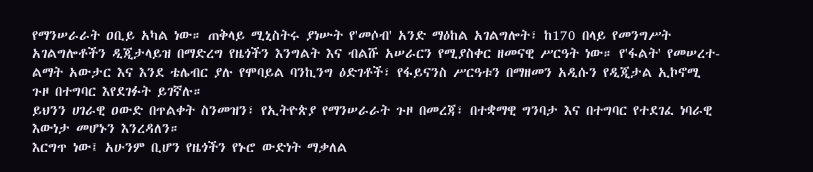የማንሠራራት ዐቢይ አካል ነው። ጠቅላይ ሚኒስትሩ ያነሡት የ'መሶብ' አንድ ማዕከል አገልግሎት፣ ከ170 በላይ የመንግሥት አገልግሎቶችን ዲጂታላይዝ በማድረግ የዜጎችን እንግልት እና ብልሹ አሠራርን የሚያስቀር ዘመናዊ ሥርዓት ነው። የ'ፋልት' የመሠረተ-ልማት አውታር እና እንደ ቴሌብር ያሉ የሞባይል ባንኪንግ ዕድገቶች፣ የፋይናንስ ሥርዓቱን በማዘመን አዲሱን የዲጂታል ኢኮኖሚ ጉዞ በተግባር እየደገፉት ይገኛሉ።
ይህንን ሀገራዊ ዐውድ በጥልቀት ስንመዝን፣ የኢትዮጵያ የማንሠራራት ጉዞ በመረጃ፣ በተቋማዊ ግንባታ እና በተግባር የተደገፈ ነባራዊ እውነታ መሆኑን እንረዳለን።
እርግጥ ነው፤ አሁንም ቢሆን የዜጎችን የኑሮ ውድነት ማቃለል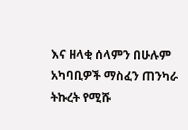እና ዘላቂ ሰላምን በሁሉም አካባቢዎች ማስፈን ጠንካራ ትኩረት የሚሹ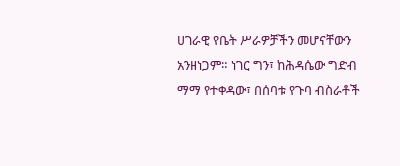ሀገራዊ የቤት ሥራዎቻችን መሆናቸውን አንዘነጋም። ነገር ግን፣ ከሕዳሴው ግድብ ማማ የተቀዳው፣ በሰባቱ የጉባ ብስራቶች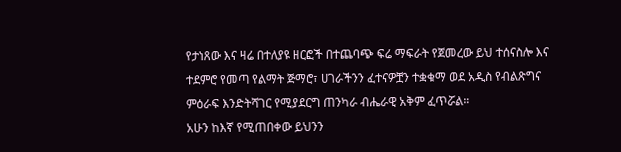የታነጸው እና ዛሬ በተለያዩ ዘርፎች በተጨባጭ ፍሬ ማፍራት የጀመረው ይህ ተሰናስሎ እና ተደምሮ የመጣ የልማት ጅማሮ፣ ሀገራችንን ፈተናዎቿን ተቋቁማ ወደ አዲስ የብልጽግና ምዕራፍ እንድትሻገር የሚያደርግ ጠንካራ ብሔራዊ አቅም ፈጥሯል።
አሁን ከእኛ የሚጠበቀው ይህንን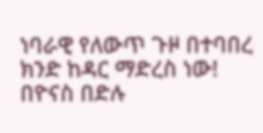ነባራዊ የለውጥ ጉዞ በተባበረ ክንድ ከዳር ማድረስ ነው!
በዮናስ በድሉ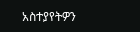አስተያየትዎን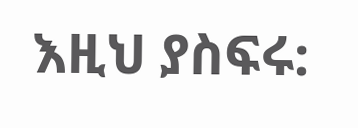እዚህ ያስፍሩ: